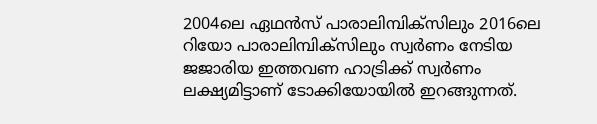2004ലെ ഏഥൻസ് പാരാലിമ്പിക്സിലും 2016ലെ റിയോ പാരാലിമ്പിക്സിലും സ്വർണം നേടിയ ജജാരിയ ഇത്തവണ ഹാട്രിക്ക് സ്വർണം ലക്ഷ്യമിട്ടാണ് ടോക്കിയോയിൽ ഇറങ്ങുന്നത്.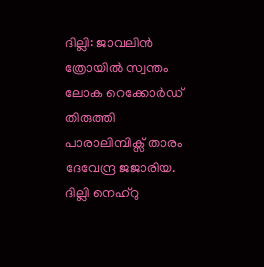ദില്ലി: ജാവലിൻ ത്രോയിൽ സ്വന്തം ലോക റെക്കോർഡ് തിരുത്തി പാരാലിമ്പിക്സ് താരം ദേവേന്ദ്ര ജജാരിയ. ദില്ലി നെഹ്റു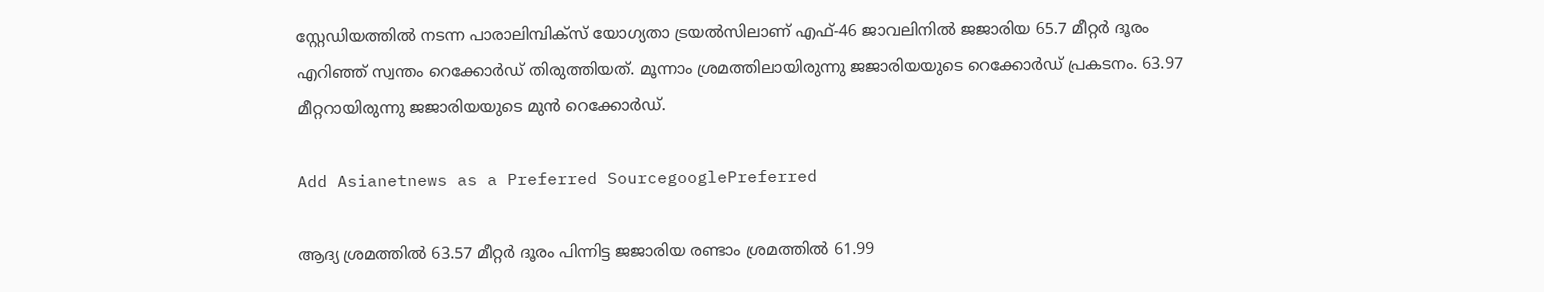സ്റ്റേഡിയത്തിൽ നടന്ന പാരാലിമ്പിക്സ് യോഗ്യതാ ട്രയൽസിലാണ് എഫ്-46 ജാവലിനിൽ ജജാരിയ 65.7 മീറ്റർ ദൂരം എറിഞ്ഞ് സ്വന്തം റെക്കോർഡ് തിരുത്തിയത്. മൂന്നാം ശ്രമത്തിലായിരുന്നു ജജാരിയയുടെ റെക്കോർഡ് പ്രകടനം. 63.97 മീറ്ററായിരുന്നു ജജാരിയയുടെ മുൻ റെക്കോർഡ്.

Add Asianetnews as a Preferred SourcegooglePreferred

ആദ്യ ശ്രമത്തിൽ 63.57 മീറ്റർ ദൂരം പിന്നിട്ട ജജാരിയ രണ്ടാം ശ്രമത്തിൽ 61.99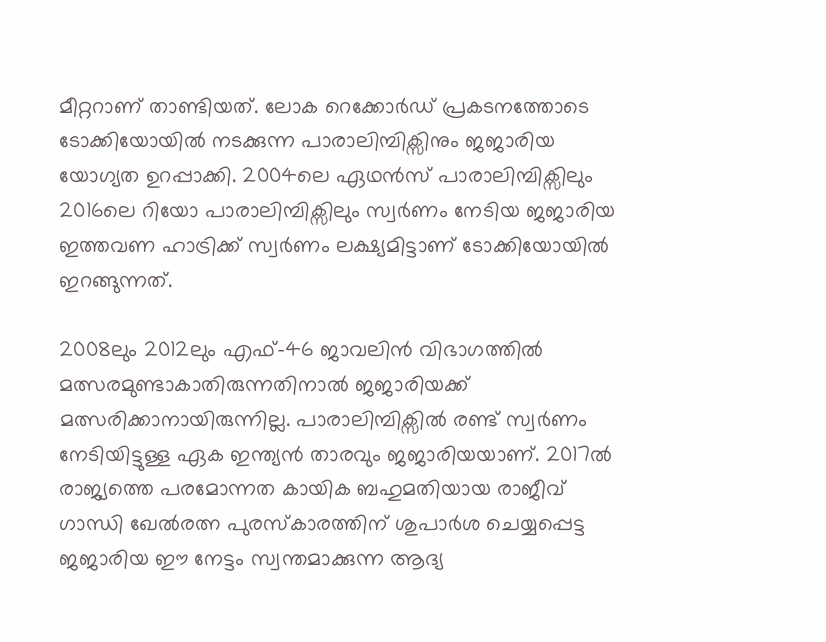മീറ്ററാണ് താണ്ടിയത്. ലോക റെക്കോർഡ് പ്രകടനത്തോടെ ടോക്കിയോയിൽ നടക്കുന്ന പാരാലിമ്പിക്സിനും ജജാരിയ യോഗ്യത ഉറപ്പാക്കി. 2004ലെ ഏഥൻസ് പാരാലിമ്പിക്സിലും 2016ലെ റിയോ പാരാലിമ്പിക്സിലും സ്വർണം നേടിയ ജജാരിയ ഇത്തവണ ഹാട്രിക്ക് സ്വർണം ലക്ഷ്യമിട്ടാണ് ടോക്കിയോയിൽ ഇറങ്ങുന്നത്.

2008ലും 2012ലും എഫ്-46 ജാവലിൻ വിഭാഗത്തിൽ മത്സരമുണ്ടാകാതിരുന്നതിനാൽ ജജാരിയക്ക് മത്സരിക്കാനായിരുന്നില്ല. പാരാലിമ്പിക്സിൽ രണ്ട് സ്വർണം നേടിയിട്ടുള്ള ഏക ഇന്ത്യൻ താരവും ജജാരിയയാണ്. 2017ൽ രാജ്യത്തെ പരമോന്നത കായിക ബഹുമതിയായ രാജീവ് ഗാന്ധി ഖേൽരത്ന പുരസ്കാരത്തിന് ശുപാർശ ചെയ്യപ്പെട്ട ജജാരിയ ഈ നേട്ടം സ്വന്തമാക്കുന്ന ആദ്യ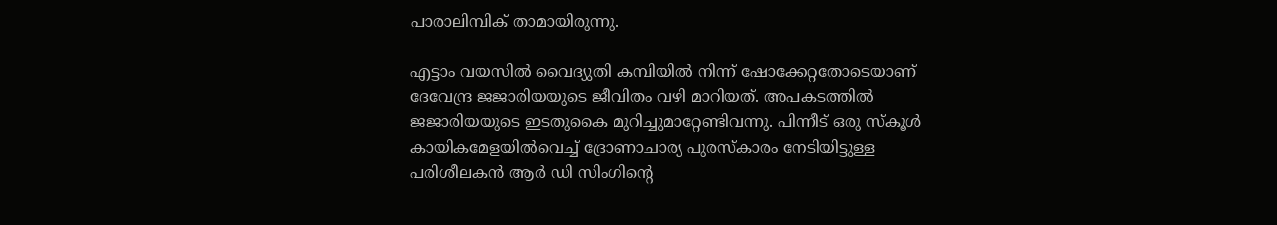പാരാലിമ്പിക് താമായിരുന്നു.

എട്ടാം വയസിൽ വൈദ്യുതി കമ്പിയിൽ നിന്ന് ഷോക്കേറ്റതോടെയാണ് ദേവേന്ദ്ര ജജാരിയയുടെ ജീവിതം വഴി മാറിയത്. അപകടത്തിൽ ജജാരിയയുടെ ഇടതുകൈ മുറിച്ചുമാറ്റേണ്ടിവന്നു. പിന്നീട് ഒരു സ്കൂൾ കായികമേളയിൽവെച്ച് ദ്രോണാചാര്യ പുരസ്കാരം നേടിയിട്ടുള്ള പരിശീലകൻ ആർ ഡി സിംഗിന്റെ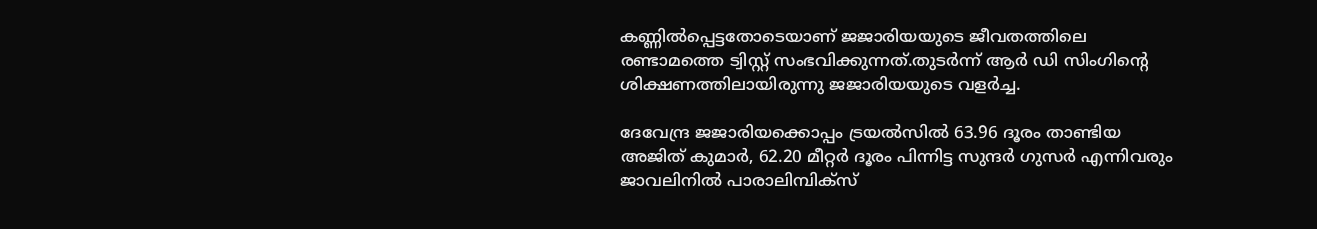കണ്ണിൽപ്പെട്ടതോടെയാണ് ജജാരിയയുടെ ജീവതത്തിലെ രണ്ടാമത്തെ ട്വിസ്റ്റ് സംഭവിക്കുന്നത്.തുടർന്ന് ആർ ഡി സിംഗിന്റെ ശിക്ഷണത്തിലായിരുന്നു ജജാരിയയുടെ വളർച്ച.

ദേവേന്ദ്ര ജജാരിയക്കൊപ്പം ട്രയൽസിൽ 63.96 ദൂരം താണ്ടിയ അജിത് കുമാർ, 62.20 മീറ്റർ ദൂരം പിന്നിട്ട സുന്ദർ ഗുസർ എന്നിവരും ജാവലിനിൽ പാരാലിമ്പിക്സ്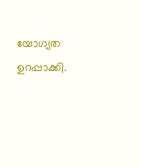യോഗ്യത ഉറപ്പാക്കി.